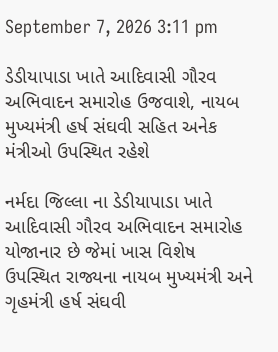September 7, 2026 3:11 pm

ડેડીયાપાડા ખાતે આદિવાસી ગૌરવ અભિવાદન સમારોહ ઉજવાશે, નાયબ મુખ્યમંત્રી હર્ષ સંઘવી સહિત અનેક મંત્રીઓ ઉપસ્થિત રહેશે

નર્મદા જિલ્લા ના ડેડીયાપાડા ખાતે  આદિવાસી ગૌરવ અભિવાદન સમારોહ યોજાનાર છે જેમાં ખાસ વિશેષ ઉપસ્થિત રાજ્યના નાયબ મુખ્યમંત્રી અને ગૃહમંત્રી હર્ષ સંઘવી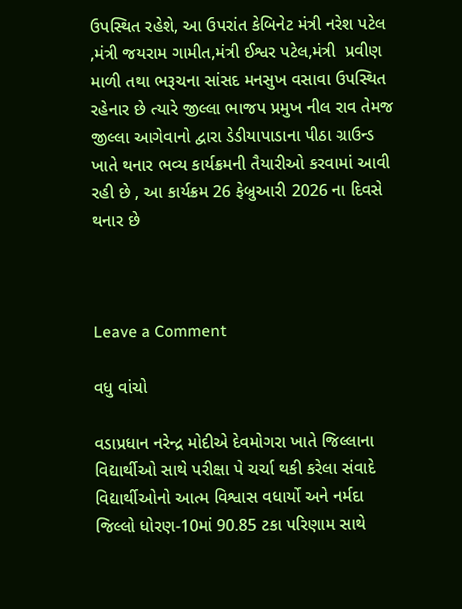ઉપસ્થિત રહેશે, આ ઉપરાંત કેબિનેટ મંત્રી નરેશ પટેલ ,મંત્રી જયરામ ગામીત,મંત્રી ઈશ્વર પટેલ,મંત્રી  પ્રવીણ માળી તથા ભરૂચના સાંસદ મનસુખ વસાવા ઉપસ્થિત રહેનાર છે ત્યારે જીલ્લા ભાજપ પ્રમુખ નીલ રાવ તેમજ જીલ્લા આગેવાનો દ્વારા ડેડીયાપાડાના પીઠા ગ્રાઉન્ડ ખાતે થનાર ભવ્ય કાર્યક્રમની તૈયારીઓ કરવામાં આવી રહી છે , આ કાર્યક્રમ 26 ફેબ્રુઆરી 2026 ના દિવસે થનાર છે



Leave a Comment

વધુ વાંચો

વડાપ્રધાન નરેન્દ્ર મોદીએ દેવમોગરા ખાતે જિલ્લાના વિદ્યાર્થીઓ સાથે પરીક્ષા પે ચર્ચા થકી કરેલા સંવાદે વિદ્યાર્થીઓનો આત્મ વિશ્વાસ વધાર્યો અને નર્મદા જિલ્લો ધોરણ-10માં 90.85 ટકા પરિણામ સાથે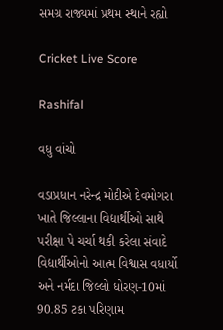સમગ્ર રાજ્યમાં પ્રથમ સ્થાને રહ્યો

Cricket Live Score

Rashifal

વધુ વાંચો

વડાપ્રધાન નરેન્દ્ર મોદીએ દેવમોગરા ખાતે જિલ્લાના વિદ્યાર્થીઓ સાથે પરીક્ષા પે ચર્ચા થકી કરેલા સંવાદે વિદ્યાર્થીઓનો આત્મ વિશ્વાસ વધાર્યો અને નર્મદા જિલ્લો ધોરણ-10માં 90.85 ટકા પરિણામ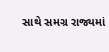સાથે સમગ્ર રાજ્યમાં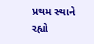પ્રથમ સ્થાને રહ્યો